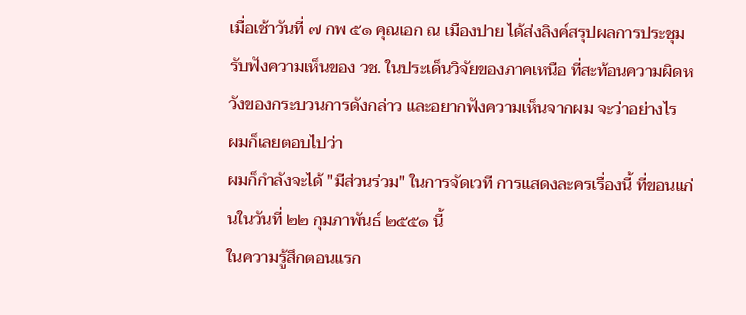เมื่อเช้าวันที่ ๗ กพ ๕๑ คุณเอก ณ เมืองปาย ได้ส่งลิงค์สรุปผลการประชุมรับฟังความเห็นของ วช. ในประเด็นวิจัยของภาคเหนือ ที่สะท้อนความผิดหวังของกระบวนการดังกล่าว และอยากฟังความเห็นจากผม จะว่าอย่างไร
ผมก็เลยตอบไปว่า
ผมก็กำลังจะได้ "มีส่วนร่วม" ในการจัดเวที การแสดงละครเรื่องนี้ ที่ขอนแก่นในวันที่ ๒๒ กุมภาพันธ์ ๒๕๕๑ นี้
ในความรู้สึกตอนแรก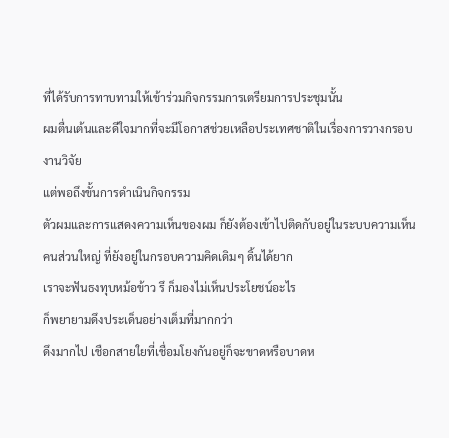ที่ได้รับการทาบทามให้เข้าร่วมกิจกรรมการเตรียมการประชุมนั้น
ผมตื่นเต้นและดีใจมากที่จะมีโอกาสช่วยเหลือประเทศชาติในเรื่องการวางกรอบงานวิจัย
แต่พอถึงขั้นการดำเนินกิจกรรม
ตัวผมและการแสดงความเห็นของผม ก็ยังต้องเข้าไปติดกับอยู่ในระบบความเห็นคนส่วนใหญ่ ที่ยังอยู่ในกรอบความคิดเดิมๆ ดิ้นได้ยาก
เราจะฟันธงทุบหม้อข้าว รึ ก็มองไม่เห็นประโยชน์อะไร
ก็พยายามดึงประเด็นอย่างเต็มที่มากกว่า
ดึงมากไป เชือกสายใยที่เชื่อมโยงกันอยู่ก็จะขาดหรือบาดห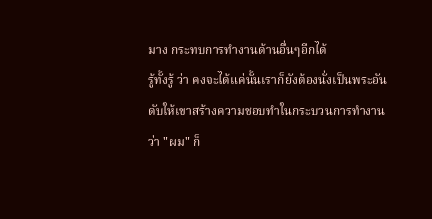มาง กระทบการทำงานด้านอื่นๆอีกได้
รู้ทั้งรู้ ว่า คงจะได้แค่นั้นเราก็ยังต้องนั่งเป็นพระอันดับให้เขาสร้างความชอบทำในกระบวนการทำงาน
ว่า "ผม" ก็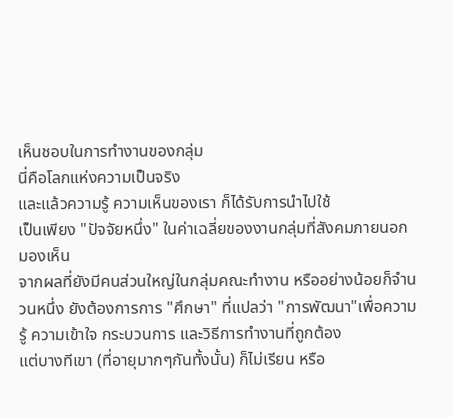เห็นชอบในการทำงานของกลุ่ม
นี่คือโลกแห่งความเป็นจริง
และแล้วความรู้ ความเห็นของเรา ก็ได้รับการนำไปใช้
เป็นเพียง "ปัจจัยหนึ่ง" ในค่าเฉลี่ยของงานกลุ่มที่สังคมภายนอกมองเห็น
จากผลที่ยังมีคนส่วนใหญ่ในกลุ่มคณะทำงาน หรืออย่างน้อยก็จำนวนหนึ่ง ยังต้องการการ "ศึกษา" ที่แปลว่า "การพัฒนา"เพื่อความรู้ ความเข้าใจ กระบวนการ และวิธีการทำงานที่ถูกต้อง
แต่บางทีเขา (ที่อายุมากๆกันทั้งนั้น) ก็ไม่เรียน หรือ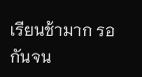เรียนช้ามาก รอกันจน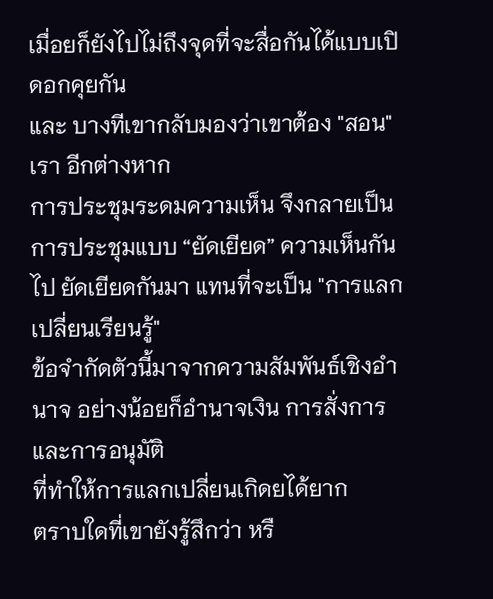เมื่อยก็ยังไปไม่ถึงจุดที่จะสื่อกันได้แบบเปิดอกคุยกัน
และ บางทีเขากลับมองว่าเขาต้อง "สอน" เรา อีกต่างหาก
การประชุมระดมความเห็น จึงกลายเป็นการประชุมแบบ “ยัดเยียด” ความเห็นกันไป ยัดเยียดกันมา แทนที่จะเป็น "การแลกเปลี่ยนเรียนรู้"
ข้อจำกัดตัวนี้มาจากความสัมพันธ์เชิงอำนาจ อย่างน้อยก็อำนาจเงิน การสั่งการและการอนุมัติ
ที่ทำให้การแลกเปลี่ยนเกิดยได้ยาก
ตราบใดที่เขายังรู้สึกว่า หรื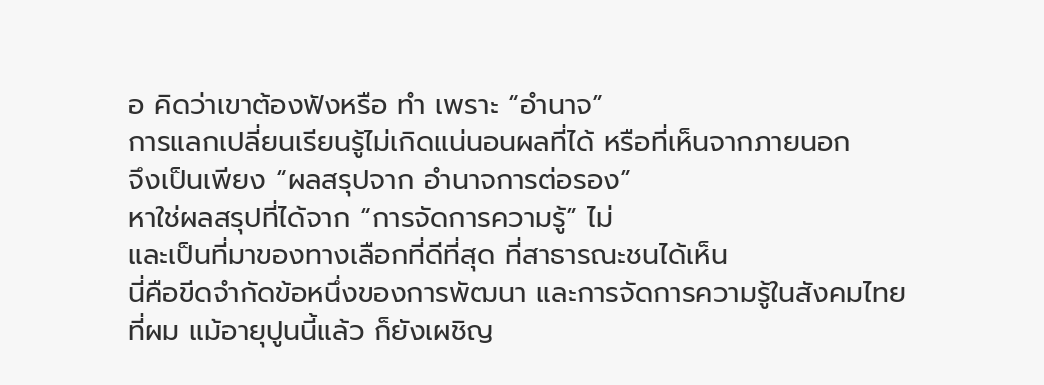อ คิดว่าเขาต้องฟังหรือ ทำ เพราะ “อำนาจ”
การแลกเปลี่ยนเรียนรู้ไม่เกิดแน่นอนผลที่ได้ หรือที่เห็นจากภายนอก
จึงเป็นเพียง “ผลสรุปจาก อำนาจการต่อรอง”
หาใช่ผลสรุปที่ได้จาก “การจัดการความรู้” ไม่
และเป็นที่มาของทางเลือกที่ดีที่สุด ที่สาธารณะชนได้เห็น
นี่คือขีดจำกัดข้อหนึ่งของการพัฒนา และการจัดการความรู้ในสังคมไทย
ที่ผม แม้อายุปูนนี้แล้ว ก็ยังเผชิญ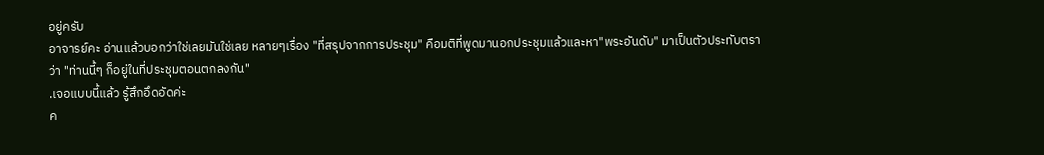อยู่ครับ
อาจารย์คะ อ่านแล้วบอกว่าใช่เลยมันใช่เลย หลายๆเรื่อง "ที่สรุปจากการประชุม" คือมติที่พูดมานอกประชุมแล้วและหา"พระอันดับ" มาเป็นตัวประทับตราว่า "ท่านนี้ๆ ก็อยู่ในที่ประชุมตอนตกลงกัน"
.เจอแบบนี้แล้ว รู้สึกอึดอัดค่ะ
ค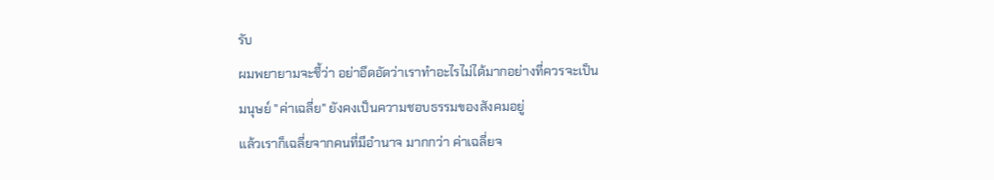รับ
ผมพยายามจะชี้ว่า อย่าอึดอัดว่าเราทำอะไรไม่ได้มากอย่างที่ควรจะเป็น
มนุษย์ "ค่าเฉลี่ย" ยังคงเป็นความชอบธรรมของสังคมอยู่
แล้วเราก็เฉลี่ยจากคนที่มีอำนาจ มากกว่า ค่าเฉลี่ยจ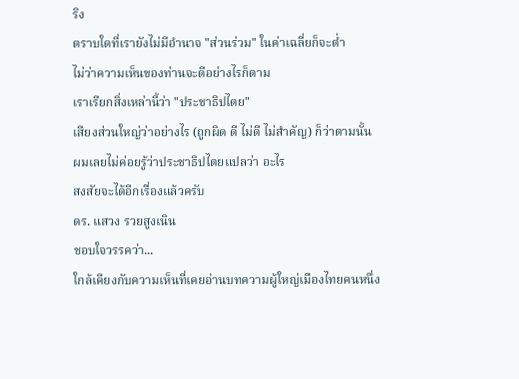ริง
ตราบใดที่เรายังไม่มีอำนาจ "ส่วนร่วม" ในค่าเฉลี่ยก็จะต่ำ
ไม่ว่าความเห็นของท่านจะดีอย่างไรก็ตาม
เราเรียกสิ่งเหล่านี้ว่า "ประชาธิปไตย"
เสียงส่วนใหญ่ว่าอย่างไร (ถูกผิด ดี ไม่ดี ไม่สำคัญ) ก็ว่าตามนั้น
ผมเลยไม่ค่อยรู้ว่าประชาธิปไตยแปลว่า อะไร
สงสัยจะได้อีกเรื่องแล้วครับ
ดร. แสวง รวยสูงเนิน
ชอบใจวรรคว่า...
ใกล้เคียงกับความเห็นที่เคยอ่านบทความผู้ใหญ่เมืองไทยคนหนึ่ง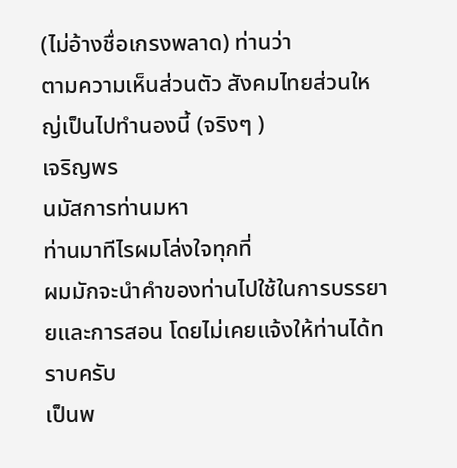(ไม่อ้างชื่อเกรงพลาด) ท่านว่า
ตามความเห็นส่วนตัว สังคมไทยส่วนใหญ่เป็นไปทำนองนี้ (จริงๆ )
เจริญพร
นมัสการท่านมหา
ท่านมาทีไรผมโล่งใจทุกที่
ผมมักจะนำคำของท่านไปใช้ในการบรรยายและการสอน โดยไม่เคยแจ้งให้ท่านได้ทราบครับ
เป็นพ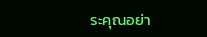ระคุณอย่า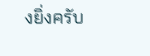งยิ่งครับ